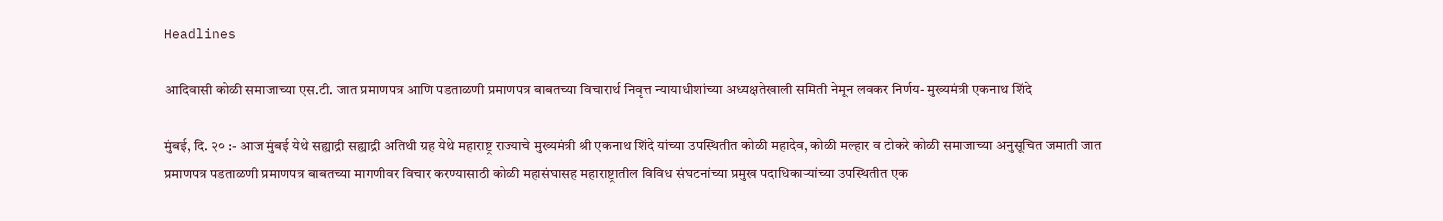Headlines

आदिवासी कोळी समाजाच्या एस.टी. जात प्रमाणपत्र आणि पडताळणी प्रमाणपत्र बाबतच्या विचारार्थ निवृत्त न्यायाधीशांच्या अध्यक्षतेखाली समिती नेमून लवकर निर्णय- मुख्यमंत्री एकनाथ शिंदे

मुंबई, दि. २० :- आज मुंबई येथे सह्याद्री सह्याद्री अतिथी ग्रह येथे महाराष्ट्र राज्याचे मुख्यमंत्री श्री एकनाथ शिंदे यांच्या उपस्थितीत कोळी महादेव, कोळी मल्हार व टोकरे कोळी समाजाच्या अनुसूचित जमाती जात प्रमाणपत्र पडताळणी प्रमाणपत्र बाबतच्या मागणीवर विचार करण्यासाठी कोळी महासंघासह महाराष्ट्रातील विविध संघटनांच्या प्रमुख पदाधिकाऱ्यांच्या उपस्थितीत एक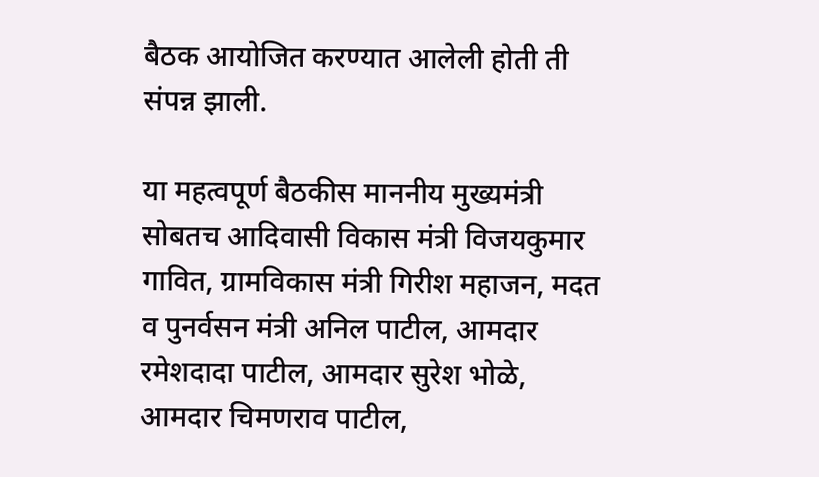बैठक आयोजित करण्यात आलेली होती ती संपन्न झाली.

या महत्वपूर्ण बैठकीस माननीय मुख्यमंत्री सोबतच आदिवासी विकास मंत्री विजयकुमार गावित, ग्रामविकास मंत्री गिरीश महाजन, मदत व पुनर्वसन मंत्री अनिल पाटील, आमदार रमेशदादा पाटील, आमदार सुरेश भोळे, आमदार चिमणराव पाटील,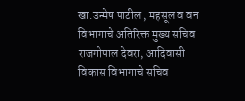खा.उन्मेष पाटील , महसूल व वन विभागाचे अतिरिक्त मुख्य सचिव राजगोपाल देवरा, आदिवासी विकास विभागाचे सचिव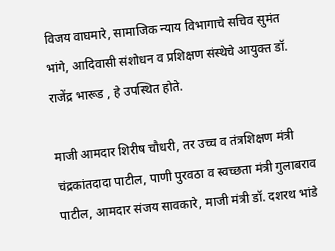विजय वाघमारे, सामाजिक न्याय विभागाचे सचिव सुमंत भांगे, आदिवासी संशोधन व प्रशिक्षण संस्थेचे आयुक्त डॉ. राजेंद्र भारूड , हे उपस्थित होते.

माजी आमदार शिरीष चौधरी, तर उच्च व तंत्रशिक्षण मंत्री चंद्रकांतदादा पाटील, पाणी पुरवठा व स्वच्छता मंत्री गुलाबराव पाटील, आमदार संजय सावकारे, माजी मंत्री डॉ. दशरथ भांडे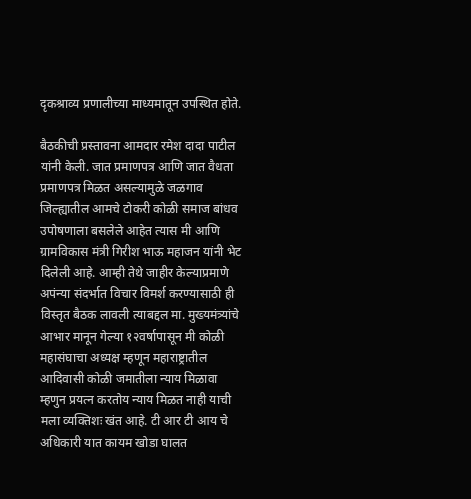दृकश्राव्य प्रणालीच्या माध्यमातून उपस्थित होते.

बैठकीची प्रस्तावना आमदार रमेश दादा पाटील यांनी केली. जात प्रमाणपत्र आणि जात वैधता प्रमाणपत्र मिळत असल्यामुळे जळगाव जिल्ह्यातील आमचे टोकरी कोळी समाज बांधव उपोषणाला बसलेले आहेत त्यास मी आणि ग्रामविकास मंत्री गिरीश भाऊ महाजन यांनी भेट दिलेली आहे. आम्ही तेथे जाहीर केल्याप्रमाणे अपंन्या संदर्भात विचार विमर्श करण्यासाठी ही विस्तृत बैठक लावली त्याबद्दल मा. मुख्यमंत्र्यांचे आभार मानून गेल्या १२वर्षापासून मी कोळी महासंघाचा अध्यक्ष म्हणून महाराष्ट्रातील आदिवासी कोळी जमातीला न्याय मिळावा म्हणुन प्रयत्न करतोय न्याय मिळत नाही याची मला व्यक्तिशः खंत आहे. टी आर टी आय चे अधिकारी यात कायम खोडा घालत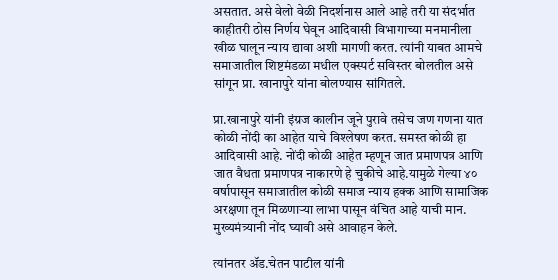असतात. असे वेलो वेळी निदर्शनास आले आहे तरी या संदर्भात काहीतरी ठोस निर्णय घेवून आदिवासी विभागाच्या मनमानीला खीळ घालून न्याय द्यावा अशी मागणी करत. त्यांनी याबत आमचे समाजातील शिष्टमंडळा मधील एक्स्पर्ट सविस्तर बोलतील असे सांगून प्रा. खानापुरे यांना बोलण्यास सांगितले.

प्रा.खानापुरे यांनी इंग्रज कालीन जूने पुरावे तसेच जण गणना यात कोळी नोंदी का आहेत याचे विश्लेषण करत. समस्त कोळी हा आदिवासी आहे. नोंदी कोळी आहेत म्हणून जात प्रमाणपत्र आणि जात वैधता प्रमाणपत्र नाकारणे हे चुकीचे आहे.यामुळे गेल्या ४० वर्षापासून समाजातील कोळी समाज न्याय हक्क आणि सामाजिक अरक्षणा तून मिळणाऱ्या लाभा पासून वंचित आहे याची मान. मुख्यमंत्र्यानी नोंद घ्यावी असे आवाहन केले.

त्यांनतर ॲड.चेतन पाटील यांनी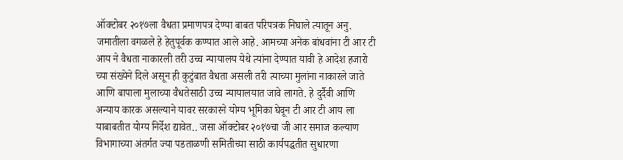ऑक्टोबर २०१७ला वैधता प्रमाणपत्र देण्या बाबत परिपत्रक निघाले त्यातून अनु. जमातीला वगळले हे हेतुपूर्वक कण्यात आले आहे. आमच्या अनेक बांधवांना टी आर टी आय ने वैधता नाकारली तरी उच्च न्यायालय येथे त्यांना देण्यात यावी हे आदेश हजारो च्या संख्येने दिले असून ही कुटुंबात वैधता असली तरी त्याच्या मुलांना नाकारले जाते आणि बापाला मुलाच्या वैधतेसाठी उच्च न्यायालयात जावे लागते. हे दुर्दैवी आणि अन्याय कारक असल्याने यावर सरकारने योग्य भूमिका घेवून टी आर टी आय ला याबाबतीत योग्य निर्देश द्यावेत.. जसा ऑक्टोबर २०१७चा जी आर समाज कल्याण विभागाच्या अंतर्गत ज्या पडताळणी समितीच्या साठी कार्यपद्धतीत सुधारणा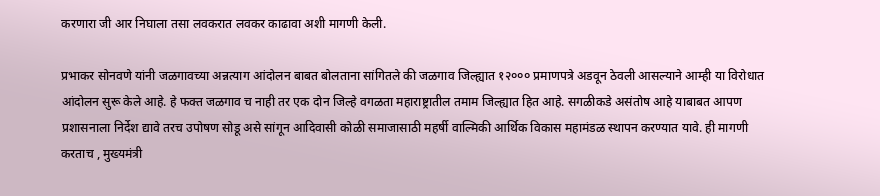करणारा जी आर निघाला तसा लवकरात लवकर काढावा अशी मागणी केली.

प्रभाकर सोनवणे यांनी जळगावच्या अन्नत्याग आंदोलन बाबत बोलताना सांगितले की जळगाव जिल्ह्यात १२००० प्रमाणपत्रे अडवून ठेवली आसल्याने आम्ही या विरोधात आंदोलन सुरू केले आहे. हे फक्त जळगाव च नाही तर एक दोन जिल्हे वगळता महाराष्ट्रातील तमाम जिल्ह्यात हित आहे. सगळीकडे असंतोष आहे याबाबत आपण प्रशासनाला निर्देश द्यावे तरच उपोषण सोडू असे सांगून आदिवासी कोळी समाजासाठी महर्षी वाल्मिकी आर्थिक विकास महामंडळ स्थापन करण्यात यावे. ही मागणी करताच , मुख्यमंत्री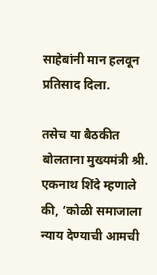साहेबांनी मान हलवून प्रतिसाद दिला.

तसेच या बैठकीत बोलताना मुख्यमंत्री श्री. एकनाथ शिंदे म्हणाले की, ‘कोळी समाजाला न्याय देण्याची आमची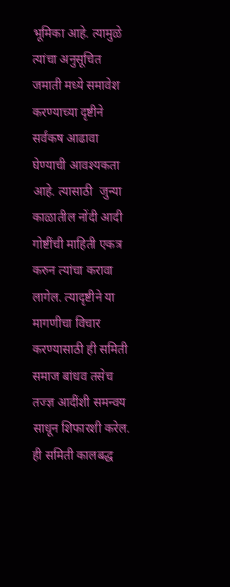भूमिका आहे. त्यामुळे त्यांचा अनुसूचित जमाती मध्ये समावेश करण्याच्या दृष्टीने सर्वंकष आढावा घेण्याची आवश्यकता आहे. त्यासाठी  जुन्या काळातील नोंदी आदी गोष्टींची माहिती एकत्र करुन त्यांचा करावा लागेल. त्यादृष्टीने या मागणीचा विचार करण्यासाठी ही समिती समाज बांधव तसेच तज्ज्ञ आदींशी समन्वय साधून शिफारशी करेल. ही समिती कालबद्ध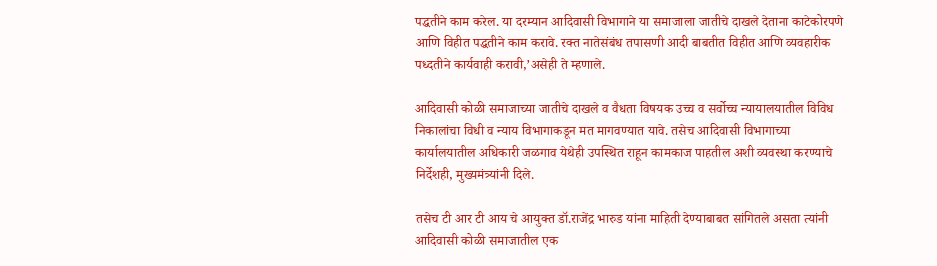पद्धतीने काम करेल. या दरम्यान आदिवासी विभागाने या समाजाला जातीचे दाखले देताना काटेकोरपणे आणि विहीत पद्धतीने काम करावे. रक्त नातेसंबंध तपासणी आदी बाबतीत विहीत आणि व्यवहारीक पध्दतीने कार्यवाही करावी,’असेही ते म्हणाले.

आदिवासी कोळी समाजाच्या जातीचे दाखले व वैधता विषयक उच्च व सर्वोच्च न्यायालयातील विविध निकालांचा विधी व न्याय विभागाकडून मत मागवण्यात यावे. तसेच आदिवासी विभागाच्या कार्यालयातील अधिकारी जळगाव येथेही उपस्थित राहून कामकाज पाहतील अशी व्यवस्था करण्याचे निर्देशही, मुख्यमंत्र्यांनी दिले.

तसेच टी आर टी आय चे आयुक्त डॉ.राजेंद्र भारुड यांना माहिती देण्याबाबत सांगितले असता त्यांनी आदिवासी कोळी समाजातील एक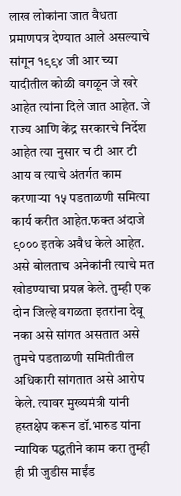लाख लोकांना जात वैधता प्रमाणपत्र देण्यात आले असल्याचे सांगून १९९४ जी आर च्या यादीतील कोळी वगळून जे खरे आहेत त्यांना दिले जात आहेत. जे राज्य आणि केंद्र सरकारचे निर्देश आहेत त्या नुसार च टी आर टी आय व त्याचे अंतर्गत काम करणाऱ्या १५ पडताळणी समित्या कार्य करीत आहेत.फक्त अंदाजे ९००० इतके अवैध केले आहेत. असे बोलताच अनेकांनी त्याचे मत खोडण्याचा प्रयत्न केले. तुम्ही एक दोन जिल्हे वगळता इतरांना देवू नका असे सांगत असतात असे तुमचे पडताळणी समितीतील अधिकारी सांगतात असे आरोप केले. त्यावर मुख्यमंत्री यांनी हस्तक्षेप करून डॉ.भारुड यांना न्यायिक पद्धतीने काम करा तुम्ही ही प्री जुडीस माईंड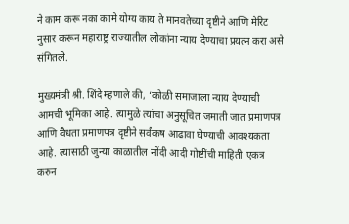ने काम करू नका कामे योग्य काय ते मानवतेच्या दृष्टीने आणि मेरिट नुसार करून महाराष्ट्र राज्यातील लोकांना न्याय देण्याचा प्रयत्न करा असे संगितले.

मुख्यमंत्री श्री. शिंदे म्हणाले की, ‘कोळी समाजाला न्याय देण्याची आमची भूमिका आहे. त्यामुळे त्यांचा अनुसूचित जमाती जात प्रमाणपत्र आणि वैधता प्रमाणपत्र दृष्टीने सर्वंकष आढावा घेण्याची आवश्यकता आहे. त्यासाठी जुन्या काळातील नोंदी आदी गोष्टींची माहिती एकत्र करुन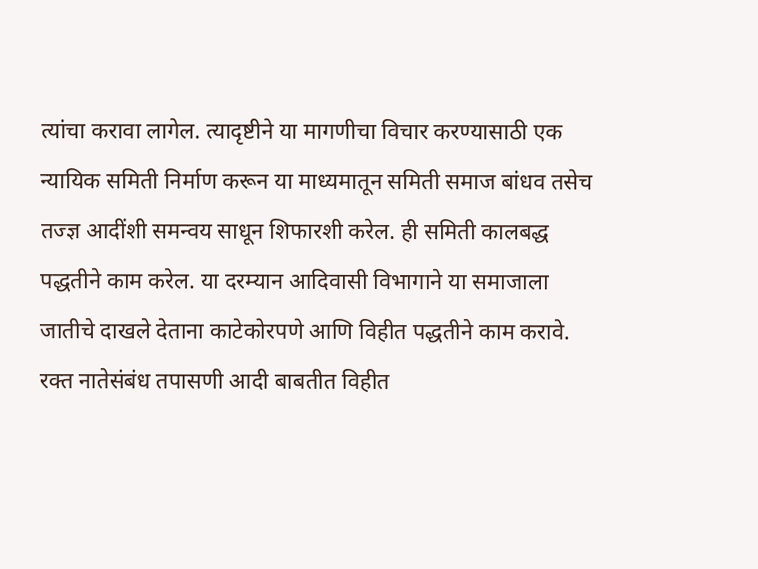त्यांचा करावा लागेल. त्यादृष्टीने या मागणीचा विचार करण्यासाठी एक न्यायिक समिती निर्माण करून या माध्यमातून समिती समाज बांधव तसेच तज्ज्ञ आदींशी समन्वय साधून शिफारशी करेल. ही समिती कालबद्ध पद्धतीने काम करेल. या दरम्यान आदिवासी विभागाने या समाजाला जातीचे दाखले देताना काटेकोरपणे आणि विहीत पद्धतीने काम करावे. रक्त नातेसंबंध तपासणी आदी बाबतीत विहीत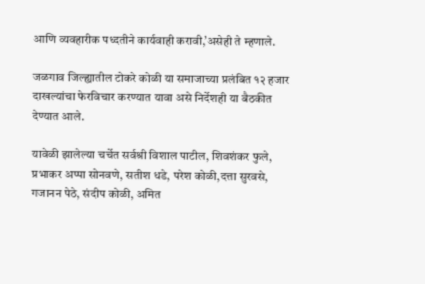आणि व्यवहारीक पध्दतीने कार्यवाही करावी,’असेही ते म्हणाले.

जळगाव जिल्ह्यातील टोकरे कोळी या समाजाच्या प्रलंबित १२ हजार दाखल्यांचा फेरविचार करण्यात यावा असे निर्देशही या बैठकीत देण्यात आले.

यावेळी झालेल्या चर्चेत सर्वश्री विशाल पाटील, शिवशंकर फुले, प्रभाकर अप्पा सोनवणे, सतीश धडे, परेश कोळी,दत्ता सुरवसे, गजानन पेठे, संदीप कोळी, अमित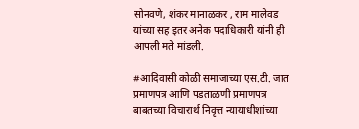सोनवणे, शंकर मानाळकर , राम मालेवड यांच्या सह इतर अनेक पदाधिकारी यांनी ही आपली मते मांडली.

#आदिवासी कोळी समाजाच्या एस.टी. जात प्रमाणपत्र आणि पडताळणी प्रमाणपत्र बाबतच्या विचारार्थ निवृत्त न्यायाधीशांच्या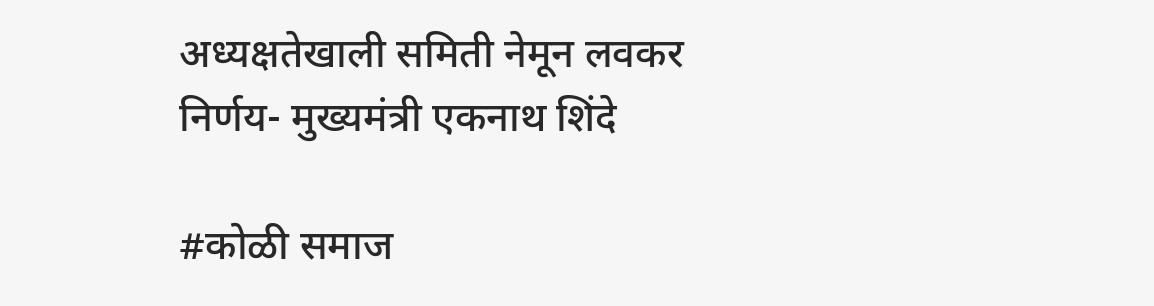अध्यक्षतेखाली समिती नेमून लवकर निर्णय- मुख्यमंत्री एकनाथ शिंदे

#कोळी समाज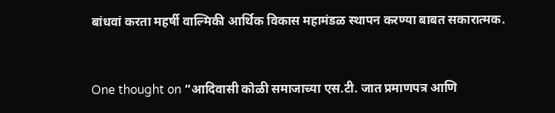बांधवां करता महर्षी वाल्मिकी आर्थिक विकास महामंडळ स्थापन करण्या बाबत सकारात्मक.



One thought on “आदिवासी कोळी समाजाच्या एस.टी. जात प्रमाणपत्र आणि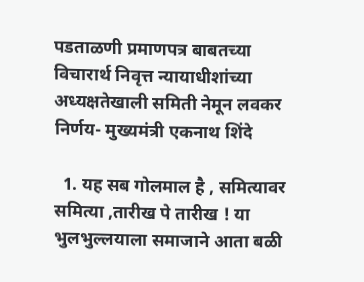पडताळणी प्रमाणपत्र बाबतच्या विचारार्थ निवृत्त न्यायाधीशांच्या अध्यक्षतेखाली समिती नेमून लवकर निर्णय- मुख्यमंत्री एकनाथ शिंदे

  1. यह सब गोलमाल है , समित्यावर समित्या ,तारीख पे तारीख ! या भुलभुल्लयाला समाजाने आता बळी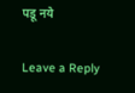पडू नये

Leave a Reply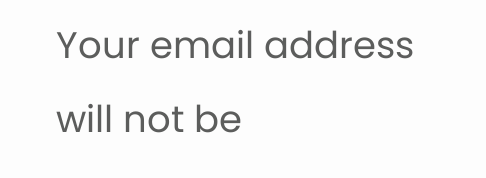Your email address will not be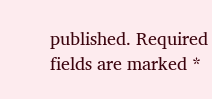published. Required fields are marked *